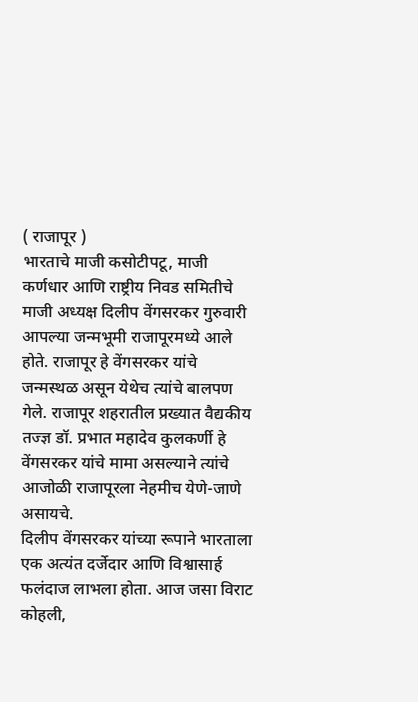( राजापूर )
भारताचे माजी कसोटीपटू, माजी कर्णधार आणि राष्ट्रीय निवड समितीचे माजी अध्यक्ष दिलीप वेंगसरकर गुरुवारी आपल्या जन्मभूमी राजापूरमध्ये आले होते. राजापूर हे वेंगसरकर यांचे जन्मस्थळ असून येथेच त्यांचे बालपण गेले. राजापूर शहरातील प्रख्यात वैद्यकीय तज्ज्ञ डॉ. प्रभात महादेव कुलकर्णी हे वेंगसरकर यांचे मामा असल्याने त्यांचे आजोळी राजापूरला नेहमीच येणे-जाणे असायचे.
दिलीप वेंगसरकर यांच्या रूपाने भारताला एक अत्यंत दर्जेदार आणि विश्वासार्ह फलंदाज लाभला होता. आज जसा विराट कोहली,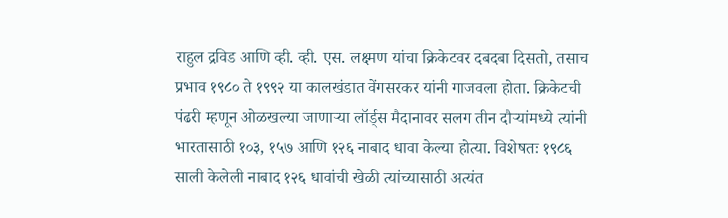राहुल द्रविड आणि व्ही. व्ही. एस. लक्ष्मण यांचा क्रिकेटवर दबदबा दिसतो, तसाच प्रभाव १९८० ते १९९२ या कालखंडात वेंगसरकर यांनी गाजवला होता. क्रिकेटची पंढरी म्हणून ओळखल्या जाणाऱ्या लॉर्ड्स मैदानावर सलग तीन दौऱ्यांमध्ये त्यांनी भारतासाठी १०३, १५७ आणि १२६ नाबाद धावा केल्या होत्या. विशेषतः १९८६ साली केलेली नाबाद १२६ धावांची खेळी त्यांच्यासाठी अत्यंत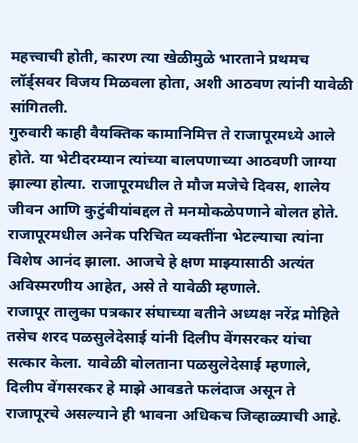महत्त्वाची होती, कारण त्या खेळीमुळे भारताने प्रथमच लॉर्ड्सवर विजय मिळवला होता, अशी आठवण त्यांनी यावेळी सांगितली.
गुरुवारी काही वैयक्तिक कामानिमित्त ते राजापूरमध्ये आले होते. या भेटीदरम्यान त्यांच्या बालपणाच्या आठवणी जाग्या झाल्या होत्या. राजापूरमधील ते मौज मजेचे दिवस, शालेय जीवन आणि कुटुंबीयांबद्दल ते मनमोकळेपणाने बोलत होते. राजापूरमधील अनेक परिचित व्यक्तींना भेटल्याचा त्यांना विशेष आनंद झाला. आजचे हे क्षण माझ्यासाठी अत्यंत अविस्मरणीय आहेत, असे ते यावेळी म्हणाले.
राजापूर तालुका पत्रकार संघाच्या वतीने अध्यक्ष नरेंद्र मोहिते तसेच शरद पळसुलेदेसाई यांनी दिलीप वेंगसरकर यांचा सत्कार केला. यावेळी बोलताना पळसुलेदेसाई म्हणाले, दिलीप वेंगसरकर हे माझे आवडते फलंदाज असून ते राजापूरचे असल्याने ही भावना अधिकच जिव्हाळ्याची आहे.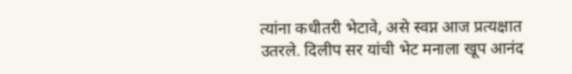त्यांना कधीतरी भेटावे, असे स्वप्न आज प्रत्यक्षात उतरले. दिलीप सर यांची भेट मनाला खूप आनंद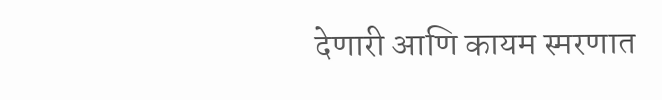देणारी आणि कायम स्मरणात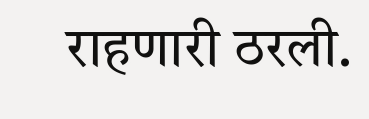राहणारी ठरली.